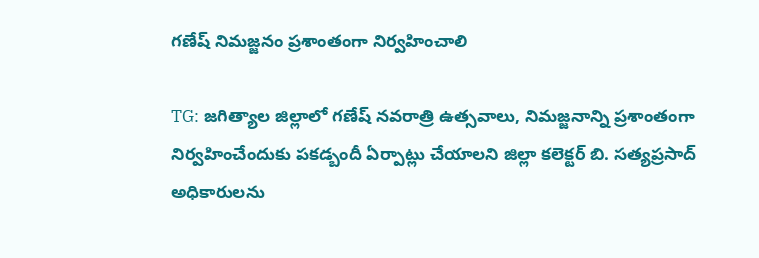గణేష్ నిమజ్జనం ప్రశాంతంగా నిర్వహించాలి

TG: జగిత్యాల జిల్లాలో గణేష్ నవరాత్రి ఉత్సవాలు, నిమజ్జనాన్ని ప్రశాంతంగా నిర్వహించేందుకు పకడ్బందీ ఏర్పాట్లు చేయాలని జిల్లా కలెక్టర్ బి. సత్యప్రసాద్ అధికారులను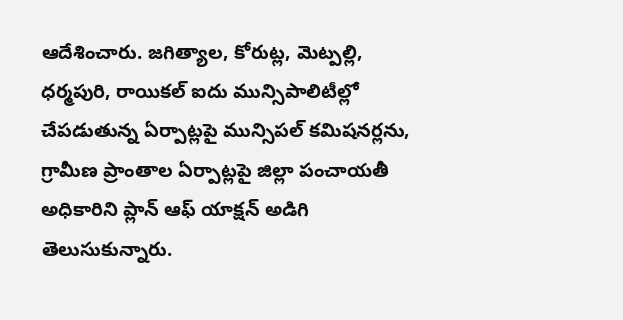ఆదేశించారు. జగిత్యాల, కోరుట్ల, మెట్పల్లి, ధర్మపురి, రాయికల్ ఐదు మున్సిపాలిటీల్లో చేపడుతున్న ఏర్పాట్లపై మున్సిపల్ కమిషనర్లను, గ్రామీణ ప్రాంతాల ఏర్పాట్లపై జిల్లా పంచాయతీ అధికారిని ప్లాన్ ఆఫ్ యాక్షన్ అడిగి తెలుసుకున్నారు.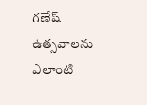గణేష్ ఉత్సవాలను ఎలాంటి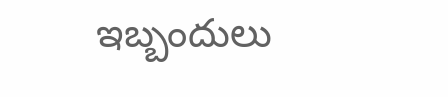ఇబ్బందులు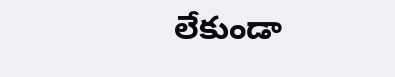లేకుండా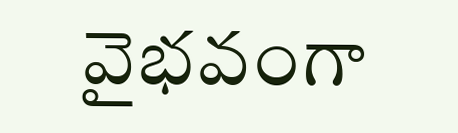వైభవంగా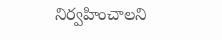నిర్వహించాలని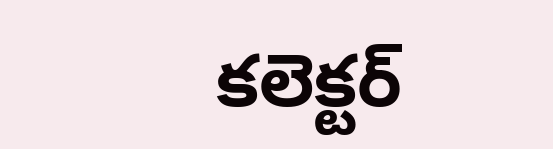కలెక్టర్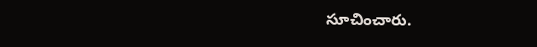సూచించారు.